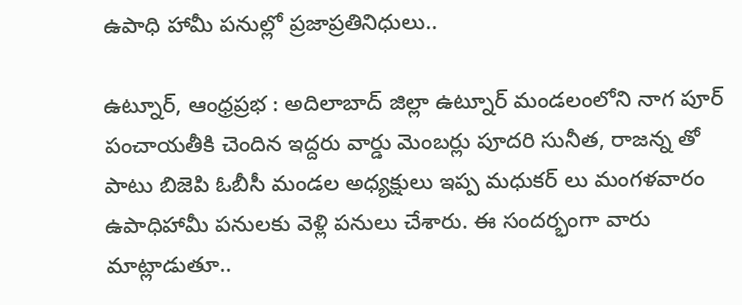ఉపాధి హామీ పనుల్లో ప్రజాప్రతినిధులు..

ఉట్నూర్, ఆంధ్రప్రభ : అదిలాబాద్ జిల్లా ఉట్నూర్ మండలంలోని నాగ పూర్ పంచాయతీకి చెందిన ఇద్దరు వార్డు మెంబర్లు పూదరి సునీత, రాజన్న తో పాటు బిజెపి ఓబీసీ మండల అధ్యక్షులు ఇప్ప మధుకర్ లు మంగళవారం ఉపాధిహామీ పనులకు వెళ్లి పనులు చేశారు. ఈ సందర్భంగా వారు మాట్లాడుతూ..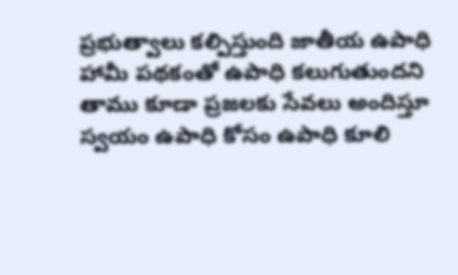ప్రభుత్వాలు కల్పిస్తుంది జాతీయ ఉపాధి హామీ పథకంతో ఉపాధి కలుగుతుందని తాము కూడా ప్రజలకు సేవలు అందిస్తూ స్వయం ఉపాధి కోసం ఉపాధి కూలి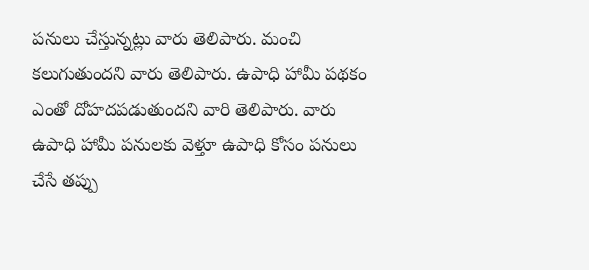పనులు చేస్తున్నట్లు వారు తెలిపారు. మంచి కలుగుతుందని వారు తెలిపారు. ఉపాధి హామీ పథకం ఎంతో దోహదపడుతుందని వారి తెలిపారు. వారు ఉపాధి హామీ పనులకు వెళ్తూ ఉపాధి కోసం పనులు చేసే తప్పు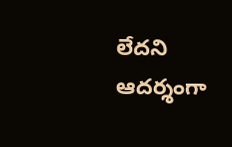లేదని ఆదర్శంగా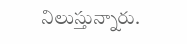నిలుస్తున్నారు.